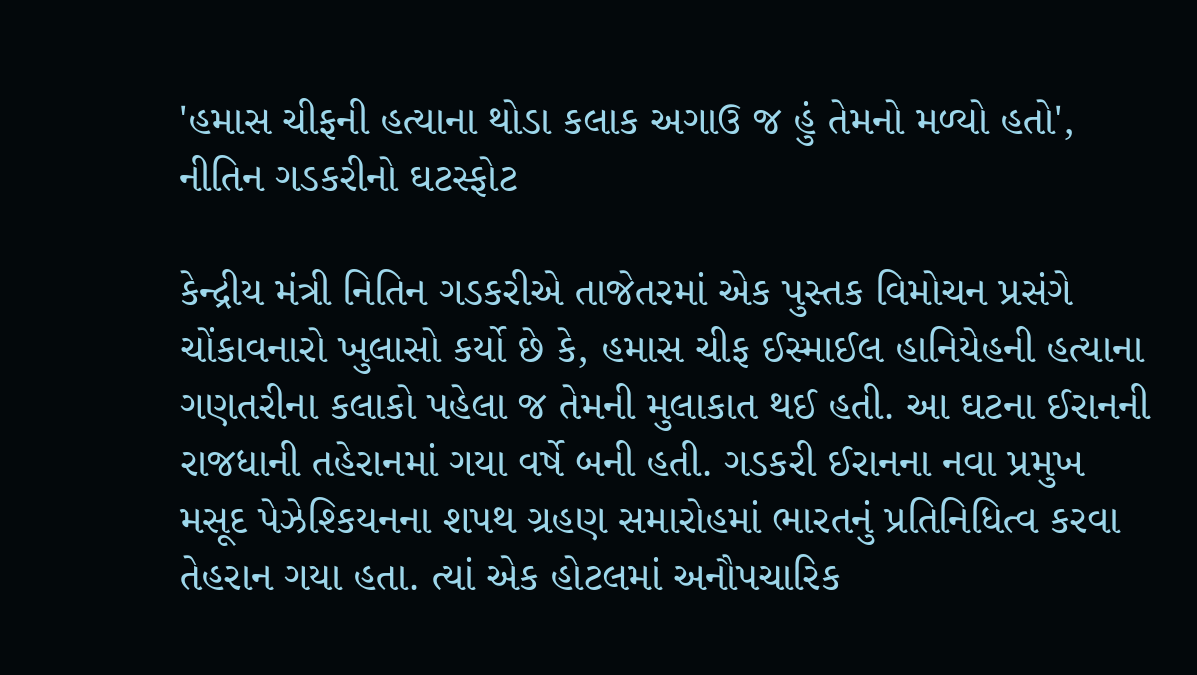'હમાસ ચીફની હત્યાના થોડા કલાક અગાઉ જ હું તેમનો મળ્યો હતો', નીતિન ગડકરીનો ઘટસ્ફોટ

કેન્દ્રીય મંત્રી નિતિન ગડકરીએ તાજેતરમાં એક પુસ્તક વિમોચન પ્રસંગે ચોંકાવનારો ખુલાસો કર્યો છે કે, હમાસ ચીફ ઈસ્માઈલ હાનિયેહની હત્યાના ગણતરીના કલાકો પહેલા જ તેમની મુલાકાત થઈ હતી. આ ઘટના ઈરાનની રાજધાની તહેરાનમાં ગયા વર્ષે બની હતી. ગડકરી ઈરાનના નવા પ્રમુખ મસૂદ પેઝેશ્કિયનના શપથ ગ્રહણ સમારોહમાં ભારતનું પ્રતિનિધિત્વ કરવા તેહરાન ગયા હતા. ત્યાં એક હોટલમાં અનૌપચારિક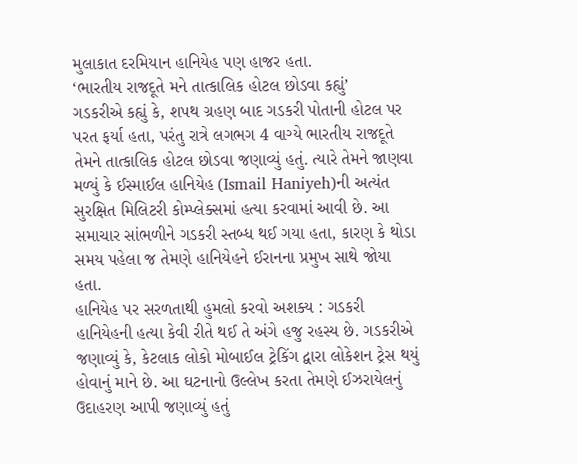મુલાકાત દરમિયાન હાનિયેહ પણ હાજર હતા.
‘ભારતીય રાજદૂતે મને તાત્કાલિક હોટલ છોડવા કહ્યું’
ગડકરીએ કહ્યું કે, શપથ ગ્રહણ બાદ ગડકરી પોતાની હોટલ પર પરત ફર્યા હતા, પરંતુ રાત્રે લગભગ 4 વાગ્યે ભારતીય રાજદૂતે તેમને તાત્કાલિક હોટલ છોડવા જણાવ્યું હતું. ત્યારે તેમને જાણવા મળ્યું કે ઈસ્માઈલ હાનિયેહ (Ismail Haniyeh)ની અત્યંત સુરક્ષિત મિલિટરી કોમ્પ્લેક્સમાં હત્યા કરવામાં આવી છે. આ સમાચાર સાંભળીને ગડકરી સ્તબ્ધ થઈ ગયા હતા, કારણ કે થોડા સમય પહેલા જ તેમણે હાનિયેહને ઈરાનના પ્રમુખ સાથે જોયા હતા.
હાનિયેહ પર સરળતાથી હુમલો કરવો અશક્ય : ગડકરી
હાનિયેહની હત્યા કેવી રીતે થઈ તે અંગે હજુ રહસ્ય છે. ગડકરીએ જણાવ્યું કે, કેટલાક લોકો મોબાઈલ ટ્રેકિંગ દ્વારા લોકેશન ટ્રેસ થયું હોવાનું માને છે. આ ઘટનાનો ઉલ્લેખ કરતા તેમણે ઈઝરાયેલનું ઉદાહરણ આપી જણાવ્યું હતું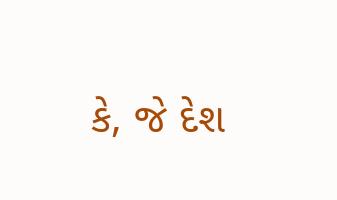કે, જે દેશ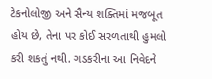ટેકનોલોજી અને સૈન્ય શક્તિમાં મજબૂત હોય છે, તેના પર કોઈ સરળતાથી હુમલો કરી શકતું નથી. ગડકરીના આ નિવેદને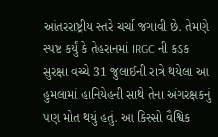આંતરરાષ્ટ્રીય સ્તરે ચર્ચા જગાવી છે. તેમણે સ્પષ્ટ કર્યું કે તેહરાનમાં IRGC ની કડક સુરક્ષા વચ્ચે 31 જુલાઈની રાત્રે થયેલા આ હુમલામાં હાનિયેહની સાથે તેના અંગરક્ષકનું પણ મોત થયું હતું. આ કિસ્સો વૈશ્વિક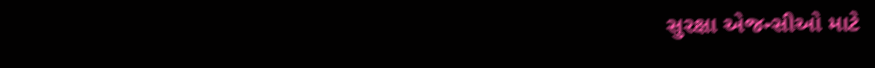સુરક્ષા એજન્સીઓ માટે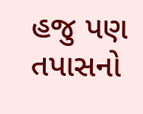હજુ પણ તપાસનો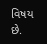વિષય છે.